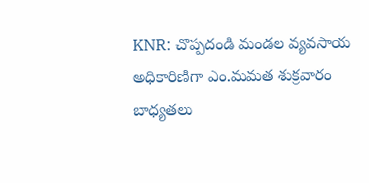KNR: చొప్పదండి మండల వ్యవసాయ అధికారిణిగా ఎం.మమత శుక్రవారం బాధ్యతలు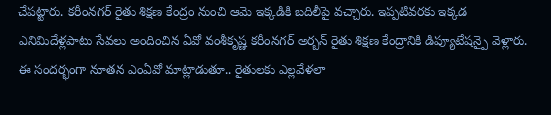చేపట్టారు. కరీంనగర్ రైతు శిక్షణ కేంద్రం నుంచి ఆమె ఇక్కడికి బదిలీపై వచ్చారు. ఇప్పటివరకు ఇక్కడ ఎనిమిదేళ్లపాటు సేవలు అందించిన ఏవో వంశీకృష్ణ కరీంనగర్ అర్బన్ రైతు శిక్షణ కేంద్రానికి డిప్యూటేషన్పై వెళ్లారు. ఈ సందర్భంగా నూతన ఎంఏవో మాట్లాడుతూ.. రైతులకు ఎల్లవేళలా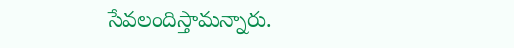సేవలందిస్తామన్నారు.